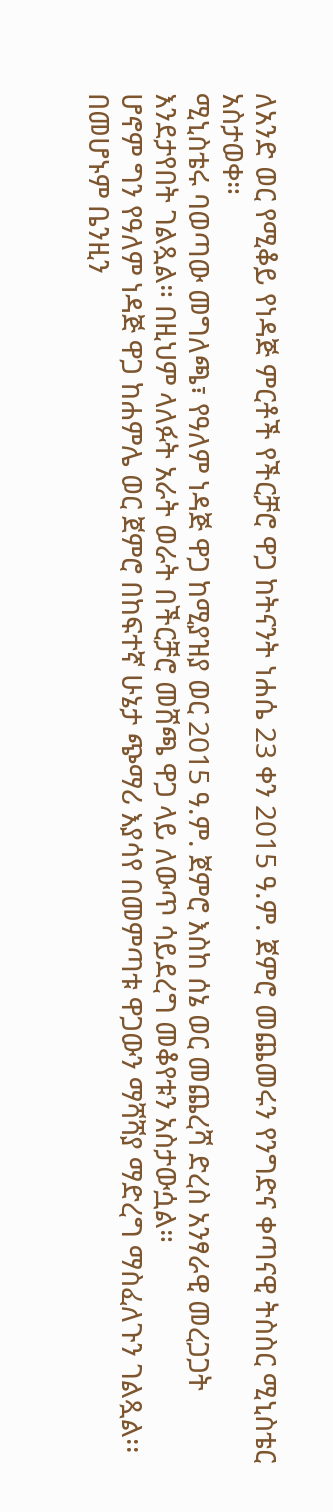ለአንድ ወር የሚቆይ የነዳጅ ምርቶች የችርቻሮ ዋጋ ከትናንት ነሐሴ 23 ቀን 2015 ዓ.ም. ጀምሮ መጨመሩን የንግድና ቀጣናዊ ትስስር ሚኒስቴር አስታወቀ።
ሚኒስቴሩ ባወጣው መግለጫ፣ የዓለም ነዳጅ ዋጋ ከሚያዝያ ወር 2015 ዓ.ም. ጀምሮ እስከ ሰኔ ወር መጨረሻ ድረስ አንፃራዊ መረጋጋት እንደታየበት ገልጿል። በዚህም ላለፉት አራት ወራት በችርቻሮ መሸጫ ዋጋ ላይ ለውጥ ሳይደረግ መቆየቱን አስታውሷል።
ሆኖም ግን የዓለም ነዳጅ ዋጋ ከሐምሌ ወር ጀምሮ በከፍተኛ ሁኔታ ጭማሪ እያሳየ በመምጣቱ ዋጋውን ማሻሻያ ማድረግ ማስፈለጉን ገልጿል፡፡ በመሆኑም ቤንዚን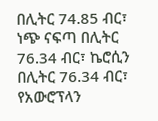በሊትር 74.85 ብር፣ ነጭ ናፍጣ በሊትር 76.34 ብር፣ ኬሮሲን በሊትር 76.34 ብር፣ የአውሮፕላን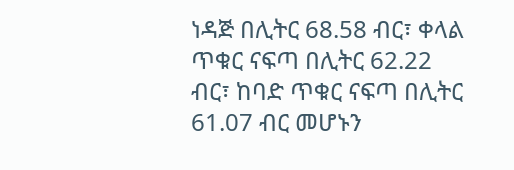ነዳጅ በሊትር 68.58 ብር፣ ቀላል ጥቁር ናፍጣ በሊትር 62.22 ብር፣ ከባድ ጥቁር ናፍጣ በሊትር 61.07 ብር መሆኑን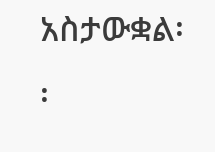አስታውቋል፡፡